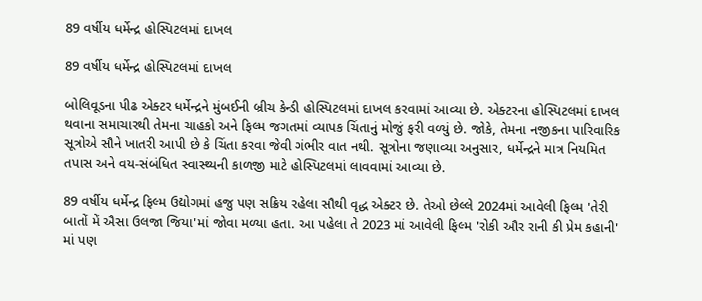89 વર્ષીય ધર્મેન્દ્ર હોસ્પિટલમાં દાખલ

89 વર્ષીય ધર્મેન્દ્ર હોસ્પિટલમાં દાખલ

બોલિવૂડના પીઢ એક્ટર ધર્મેન્દ્રને મુંબઈની બ્રીચ કેન્ડી હોસ્પિટલમાં દાખલ કરવામાં આવ્યા છે. એક્ટરના હોસ્પિટલમાં દાખલ થવાના સમાચારથી તેમના ચાહકો અને ફિલ્મ જગતમાં વ્યાપક ચિંતાનું મોજું ફરી વળ્યું છે. જોકે, તેમના નજીકના પારિવારિક સૂત્રોએ સૌને ખાતરી આપી છે કે ચિંતા કરવા જેવી ગંભીર વાત નથી. સૂત્રોના જણાવ્યા અનુસાર, ધર્મેન્દ્રને માત્ર નિયમિત તપાસ અને વય-સંબંધિત સ્વાસ્થ્યની કાળજી માટે હોસ્પિટલમાં લાવવામાં આવ્યા છે.

89 વર્ષીય ધર્મેન્દ્ર ફિલ્મ ઉદ્યોગમાં હજુ પણ સક્રિય રહેલા સૌથી વૃદ્ધ એક્ટર છે. તેઓ છેલ્લે 2024માં આવેલી ફિલ્મ 'તેરી બાતોં મેં ઐસા ઉલજા જિયા'માં જોવા મળ્યા હતા. આ પહેલા તે 2023 માં આવેલી ફિલ્મ 'રોકી ઔર રાની કી પ્રેમ કહાની' માં પણ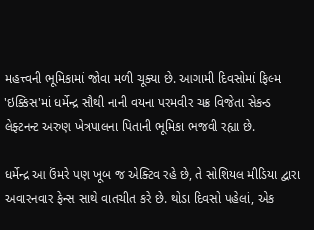મહત્ત્વની ભૂમિકામાં જોવા મળી ચૂક્યા છે. આગામી દિવસોમાં ફિલ્મ 'ઇક્કિસ'માં ધર્મેન્દ્ર સૌથી નાની વયના પરમવીર ચક્ર વિજેતા સેકન્ડ લેફ્ટનન્ટ અરુણ ખેત્રપાલના પિતાની ભૂમિકા ભજવી રહ્યા છે.

ધર્મેન્દ્ર આ ઉંમરે પણ ખૂબ જ એક્ટિવ રહે છે, તે સોશિયલ મીડિયા દ્વારા અવારનવાર ફેન્સ સાથે વાતચીત કરે છે. થોડા દિવસો પહેલાં, એક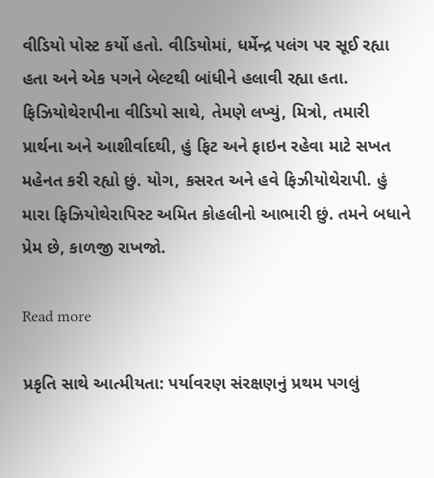વીડિયો પોસ્ટ કર્યો હતો. વીડિયોમાં, ધર્મેન્દ્ર પલંગ પર સૂઈ રહ્યા હતા અને એક પગને બેલ્ટથી બાંધીને હલાવી રહ્યા હતા. ફિઝિયોથેરાપીના વીડિયો સાથે, તેમણે લખ્યું, મિત્રો, તમારી પ્રાર્થના અને આશીર્વાદથી, હું ફિટ અને ફાઇન રહેવા માટે સખત મહેનત કરી રહ્યો છું. યોગ, કસરત અને હવે ફિઝીયોથેરાપી. હું મારા ફિઝિયોથેરાપિસ્ટ અમિત કોહલીનો આભારી છું. તમને બધાને પ્રેમ છે, કાળજી રાખજો.

Read more

પ્રકૃતિ સાથે આત્મીયતા: પર્યાવરણ સંરક્ષણનું પ્રથમ પગલું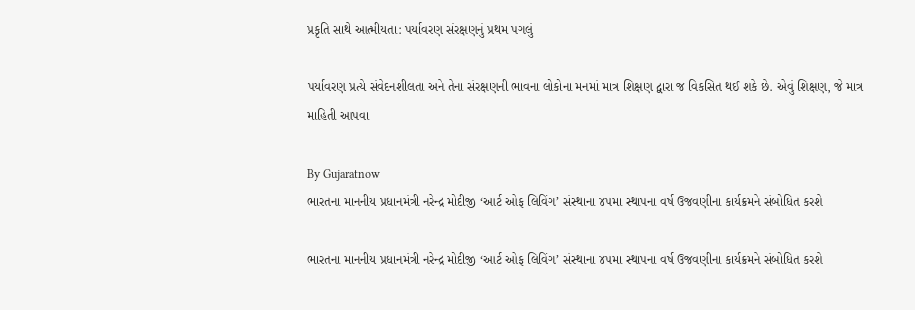પ્રકૃતિ સાથે આત્મીયતા: પર્યાવરણ સંરક્ષણનું પ્રથમ પગલું

પર્યાવરણ પ્રત્યે સંવેદનશીલતા અને તેના સંરક્ષણની ભાવના લોકોના મનમાં માત્ર શિક્ષણ દ્વારા જ વિકસિત થઈ શકે છે. એવું શિક્ષણ, જે માત્ર માહિતી આપવા

By Gujaratnow
ભારતના માનનીય પ્રધાનમંત્રી નરેન્દ્ર મોદીજી ‘આર્ટ ઓફ લિવિંગ’ સંસ્થાના ૪૫મા સ્થાપના વર્ષ ઉજવણીના કાર્યક્રમને સંબોધિત કરશે

ભારતના માનનીય પ્રધાનમંત્રી નરેન્દ્ર મોદીજી ‘આર્ટ ઓફ લિવિંગ’ સંસ્થાના ૪૫મા સ્થાપના વર્ષ ઉજવણીના કાર્યક્રમને સંબોધિત કરશે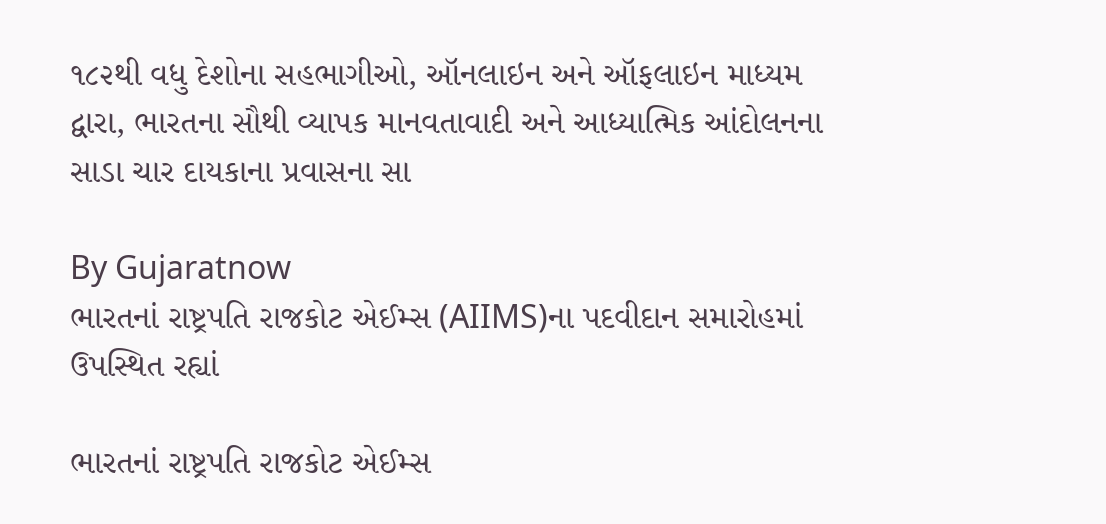૧૮૨થી વધુ દેશોના સહભાગીઓ, ઑનલાઇન અને ઑફલાઇન માધ્યમ દ્વારા, ભારતના સૌથી વ્યાપક માનવતાવાદી અને આધ્યાત્મિક આંદોલનના સાડા ચાર દાયકાના પ્રવાસના સા

By Gujaratnow
ભારતનાં રાષ્ટ્રપતિ રાજકોટ એઈમ્સ (AIIMS)ના પદવીદાન સમારોહમાં ઉપસ્થિત રહ્યાં

ભારતનાં રાષ્ટ્રપતિ રાજકોટ એઈમ્સ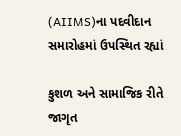(AIIMS)ના પદવીદાન સમારોહમાં ઉપસ્થિત રહ્યાં

કુશળ અને સામાજિક રીતે જાગૃત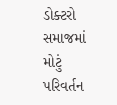ડોક્ટરો સમાજમાં મોટું પરિવર્તન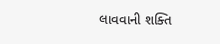લાવવાની શક્તિ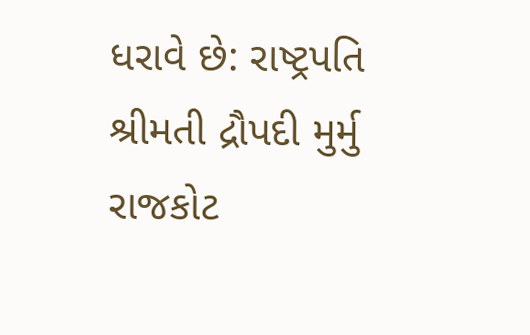ધરાવે છે: રાષ્ટ્રપતિ શ્રીમતી દ્રૌપદી મુર્મુ રાજકોટ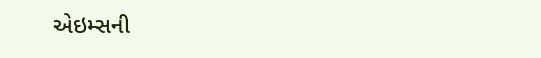એઇમ્સની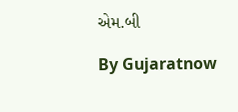એમ.બી

By Gujaratnow